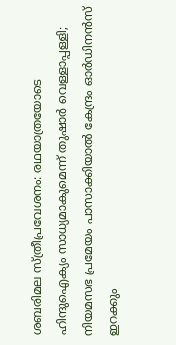ശബരിമല സ്ത്രീപ്രവേശനം: രഥയാത്രയോടെ ഹിന്ദുഐക്യം സാധ്യമാകുമെന്ന് തുഷാര്‍ വെള്ളാപ്പള്ളി; നിയമസഭ പ്രമേയം പാസാക്കിയാല്‍ കേന്ദ്രം ഓര്‍ഡിനന്‍സ് ഇറക്കും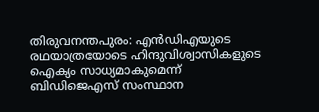തിരുവനന്തപുരം: എന്‍ഡിഎയുടെ രഥയാത്രയോടെ ഹിന്ദുവിശ്വാസികളുടെ ഐക്യം സാധ്യമാകുമെന്ന് ബിഡിജെഎസ് സംസ്ഥാന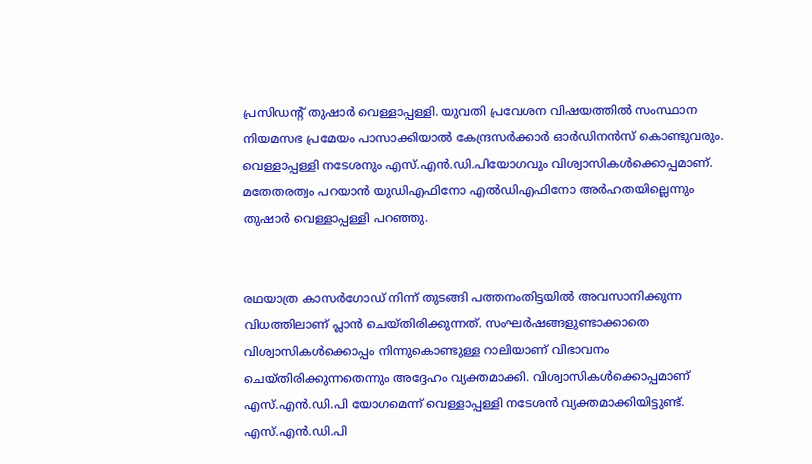പ്രസിഡന്റ് തുഷാര്‍ വെള്ളാപ്പള്ളി. യുവതി പ്രവേശന വിഷയത്തില്‍ സംസ്ഥാന നിയമസഭ പ്രമേയം പാസാക്കിയാല്‍ കേന്ദ്രസര്‍ക്കാര്‍ ഓര്‍ഡിനന്‍സ് കൊണ്ടുവരും. വെള്ളാപ്പള്ളി നടേശനും എസ്.എന്‍.ഡി.പിയോഗവും വിശ്വാസികള്‍ക്കൊപ്പമാണ്‌. മതേതരത്വം പറയാന്‍ യുഡിഎഫിനോ എല്‍ഡിഎഫിനോ അര്‍ഹതയില്ലെന്നും തുഷാര്‍ വെള്ളാപ്പള്ളി പറഞ്ഞു.


രഥയാത്ര കാസര്‍ഗോഡ് നിന്ന് തുടങ്ങി പത്തനംതിട്ടയില്‍ അവസാനിക്കുന്ന വിധത്തിലാണ് പ്ലാന്‍ ചെയ്തിരിക്കുന്നത്. സംഘര്‍ഷങ്ങളുണ്ടാക്കാതെ വിശ്വാസികള്‍ക്കൊപ്പം നിന്നുകൊണ്ടുള്ള റാലിയാണ് വിഭാവനം ചെയ്തിരിക്കുന്നതെന്നും അദ്ദേഹം വ്യക്തമാക്കി. വിശ്വാസികള്‍ക്കൊപ്പമാണ് എസ്.എന്‍.ഡി.പി യോഗമെന്ന് വെള്ളാപ്പള്ളി നടേശന്‍ വ്യക്തമാക്കിയിട്ടുണ്ട്. എസ്.എന്‍.ഡി.പി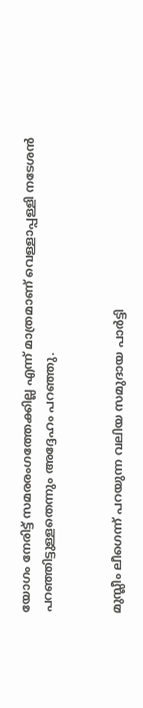യോഗം നേരിട്ട് സമരരംഗത്തേക്കില്ല എന്ന് മാത്രമാണ് വെള്ളാപ്പള്ളി നടേശന്‍ പറഞ്ഞിട്ടുള്ളതെന്നും അദ്ദേഹം പറഞ്ഞു.


മുസ്ലീം ലീഗെന്ന് പറയുന്ന വലിയ സമുദായ പാര്‍ട്ടി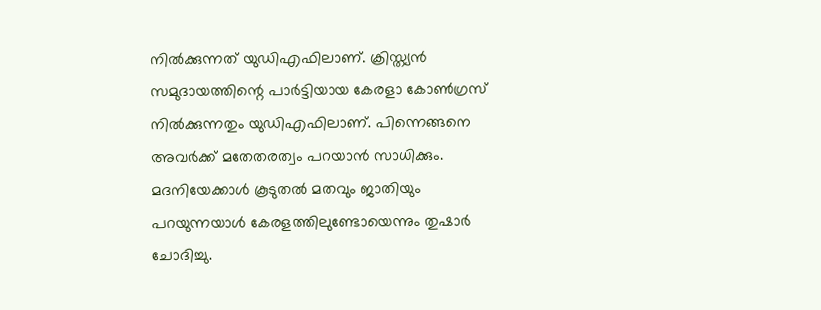നില്‍ക്കുന്നത് യുഡിഎഫിലാണ്. ക്രിസ്ത്യന്‍ സമുദായത്തിന്റെ പാര്‍ട്ടിയായ കേരളാ കോണ്‍ഗ്രസ് നില്‍ക്കുന്നതും യുഡിഎഫിലാണ്. പിന്നെങ്ങനെ അവര്‍ക്ക് മതേതരത്വം പറയാന്‍ സാധിക്കും. മദനിയേക്കാള്‍ കൂടുതല്‍ മതവും ജാതിയും പറയുന്നയാള്‍ കേരളത്തിലുണ്ടോയെന്നും തുഷാര്‍ ചോദിച്ചു.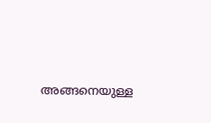അങ്ങനെയുള്ള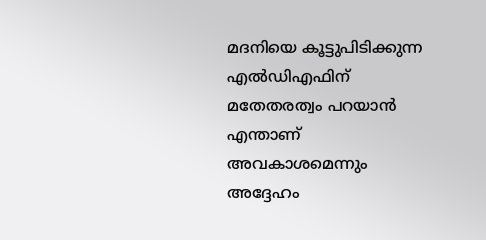മദനിയെ കൂട്ടുപിടിക്കുന്ന എല്‍ഡിഎഫിന് മതേതരത്വം പറയാന്‍ എന്താണ് അവകാശമെന്നും അദ്ദേഹം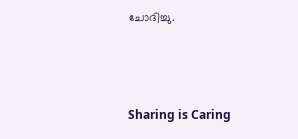ചോദിച്ചു.



Sharing is Caring